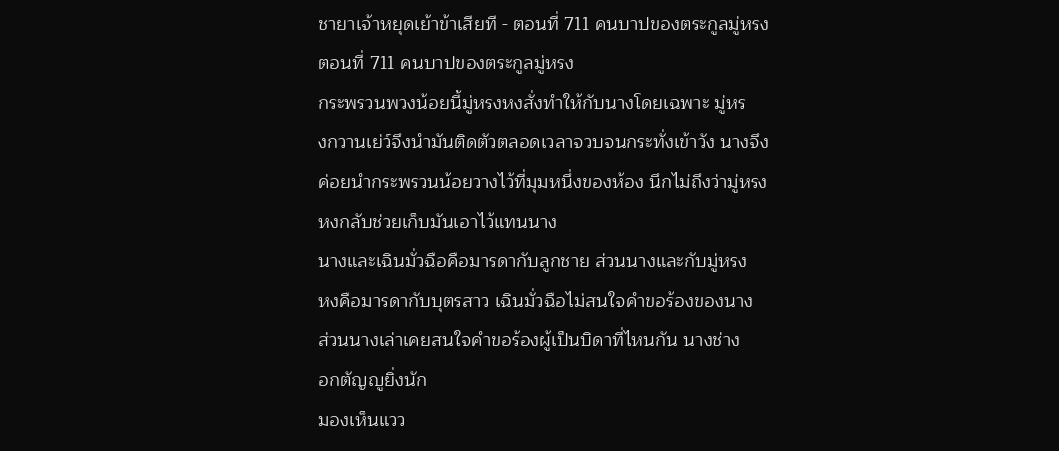ชายาเจ้าหยุดเย้าข้าเสียที - ตอนที่ 711 คนบาปของตระกูลมู่หรง
ตอนที่ 711 คนบาปของตระกูลมู่หรง
กระพรวนพวงน้อยนี้มู่หรงหงสั่งทำให้กับนางโดยเฉพาะ มู่หร
งกวานเย่ว์จึงนำมันติดตัวตลอดเวลาจวบจนกระทั่งเข้าวัง นางจึง
ค่อยนำกระพรวนน้อยวางไว้ที่มุมหนึ่งของห้อง นึกไม่ถึงว่ามู่หรง
หงกลับช่วยเก็บมันเอาไว้แทนนาง
นางและเฉินมั่วฉือคือมารดากับลูกชาย ส่วนนางและกับมู่หรง
หงคือมารดากับบุตรสาว เฉินมั่วฉือไม่สนใจคำขอร้องของนาง
ส่วนนางเล่าเคยสนใจคำขอร้องผู้เป็นบิดาที่ไหนกัน นางช่าง
อกตัญญูยิ่งนัก
มองเห็นแวว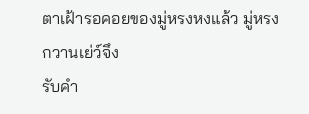ตาเฝ้ารอคอยของมู่หรงหงแล้ว มู่หรงกวานเย่ว์จึง
รับคำ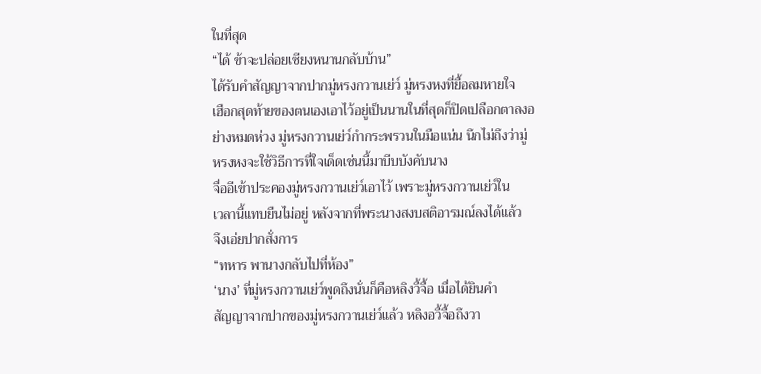ในที่สุด
“ได้ ข้าจะปล่อยเซียงหนานกลับบ้าน”
ได้รับคำสัญญาจากปากมู่หรงกวานเย่ว์ มู่หรงหงที่ยื้อลมหายใจ
เฮือกสุดท้ายของตนเองเอาไว้อยู่เป็นนานในที่สุดก็ปิดเปลือกตาลงอ
ย่างหมดห่วง มู่หรงกวานเย่ว์กำกระพรวนในมือแน่น นึกไม่ถึงว่ามู่
หรงหงจะใช้วิธีการที่ใจเด็ดเช่นนี้มาบีบบังคับนาง
จื่ออีเข้าประคองมู่หรงกวานเย่ว์เอาไว้ เพราะมู่หรงกวานเย่ว์ใน
เวลานี้แทบยืนไม่อยู่ หลังจากที่พระนางสงบสติอารมณ์ลงได้แล้ว
จึงเอ่ยปากสั่งการ
“ทหาร พานางกลับไปที่ห้อง”
‘นาง’ ที่มู่หรงกวานเย่ว์พูดถึงนั่นก็คือหลิงวี้จื้อ เมื่อได้ยินคำ
สัญญาจากปากของมู่หรงกวานเย่ว์แล้ว หลิงอวี้จื้อถึงวา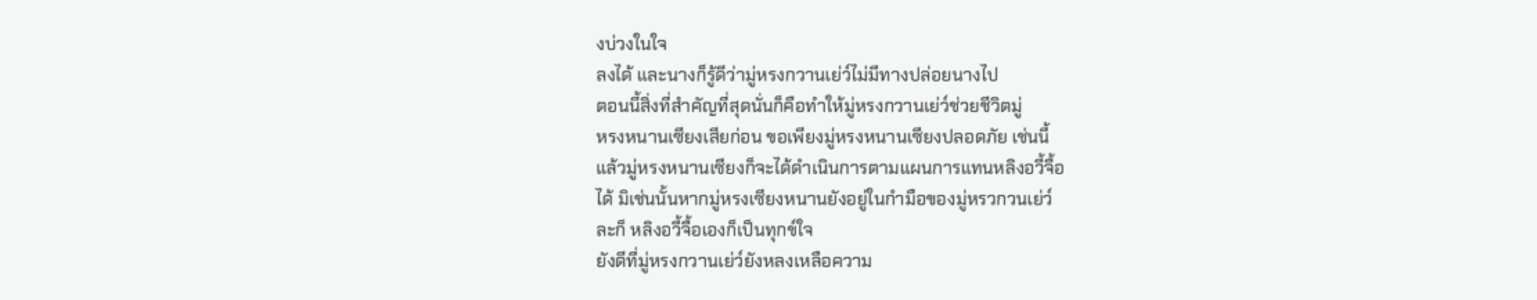งบ่วงในใจ
ลงได้ และนางก็รู้ดีว่ามู่หรงกวานเย่ว์ไม่มีทางปล่อยนางไป
ตอนนี้สิ่งที่สำคัญที่สุดนั่นก็คือทำให้มู่หรงกวานเย่ว์ช่วยชีวิตมู่
หรงหนานเซียงเสียก่อน ขอเพียงมู่หรงหนานเซียงปลอดภัย เช่นนี้
แล้วมู่หรงหนานเซียงก็จะได้ดำเนินการตามแผนการแทนหลิงอวี้จื้อ
ได้ มิเช่นนั้นหากมู่หรงเซียงหนานยังอยู่ในกำมือของมู่หรวกวนเย่ว์
ละก็ หลิงอวี้จื้อเองก็เป็นทุกข์ใจ
ยังดีที่มู่หรงกวานเย่ว์ยังหลงเหลือความ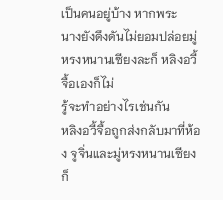เป็นคนอยู่บ้าง หากพระ
นางยังดึงดันไม่ยอมปล่อยมู่หรงหนานเซียงละก็ หลิงอวี้จื้อเองก็ไม่
รู้จะทำอย่างไรเช่นกัน
หลิงอวี้จื้อถูกส่งกลับมาที่ห้อง จูจิ่นและมู่หรงหนานเซียงก็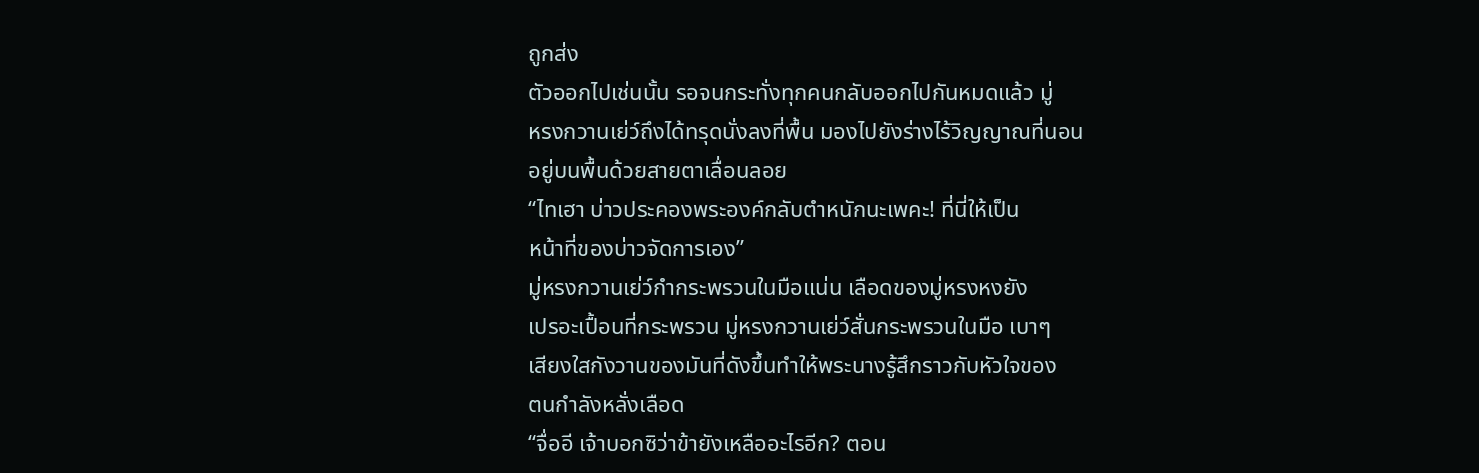ถูกส่ง
ตัวออกไปเช่นนั้น รอจนกระทั่งทุกคนกลับออกไปกันหมดแล้ว มู่
หรงกวานเย่ว์ถึงได้ทรุดนั่งลงที่พื้น มองไปยังร่างไร้วิญญาณที่นอน
อยู่บนพื้นด้วยสายตาเลื่อนลอย
“ไทเฮา บ่าวประคองพระองค์กลับตำหนักนะเพคะ! ที่นี่ให้เป็น
หน้าที่ของบ่าวจัดการเอง”
มู่หรงกวานเย่ว์กำกระพรวนในมือแน่น เลือดของมู่หรงหงยัง
เปรอะเปื้อนที่กระพรวน มู่หรงกวานเย่ว์สั่นกระพรวนในมือ เบาๆ
เสียงใสกังวานของมันที่ดังขึ้นทำให้พระนางรู้สึกราวกับหัวใจของ
ตนกำลังหลั่งเลือด
“จื่ออี เจ้าบอกซิว่าข้ายังเหลืออะไรอีก? ตอน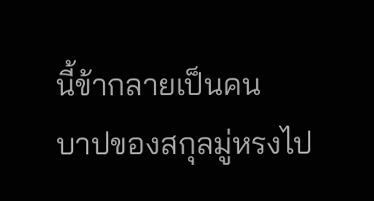นี้ข้ากลายเป็นคน
บาปของสกุลมู่หรงไป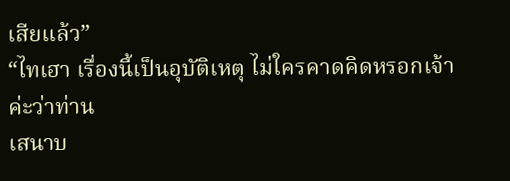เสียแล้ว”
“ไทเฮา เรื่องนี้เป็นอุบัติเหตุ ไม่ใครคาดคิดหรอกเจ้าค่ะว่าท่าน
เสนาบ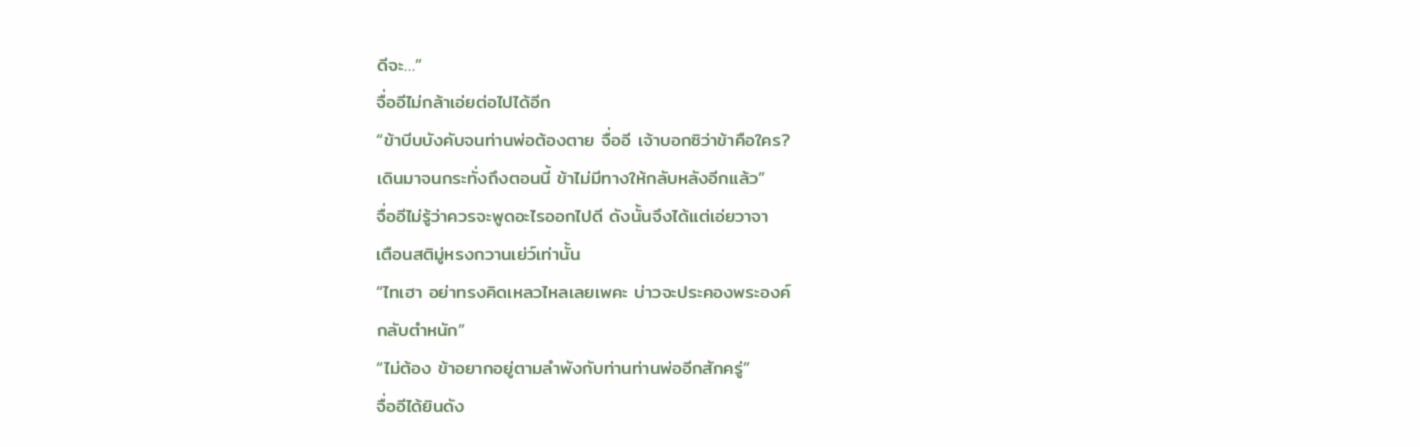ดีจะ…”
จื่ออีไม่กล้าเอ่ยต่อไปได้อีก
“ข้าบีบบังคับจนท่านพ่อต้องตาย จื่ออี เจ้าบอกซิว่าข้าคือใคร?
เดินมาจนกระทั่งถึงตอนนี้ ข้าไม่มีทางให้กลับหลังอีกแล้ว”
จื่ออีไม่รู้ว่าควรจะพูดอะไรออกไปดี ดังนั้นจึงได้แต่เอ่ยวาจา
เตือนสติมู่หรงกวานเย่ว์เท่านั้น
“ไทเฮา อย่าทรงคิดเหลวไหลเลยเพคะ บ่าวจะประคองพระองค์
กลับตำหนัก”
“ไม่ต้อง ข้าอยากอยู่ตามลำพังกับท่านท่านพ่ออีกสักครู่”
จื่ออีได้ยินดัง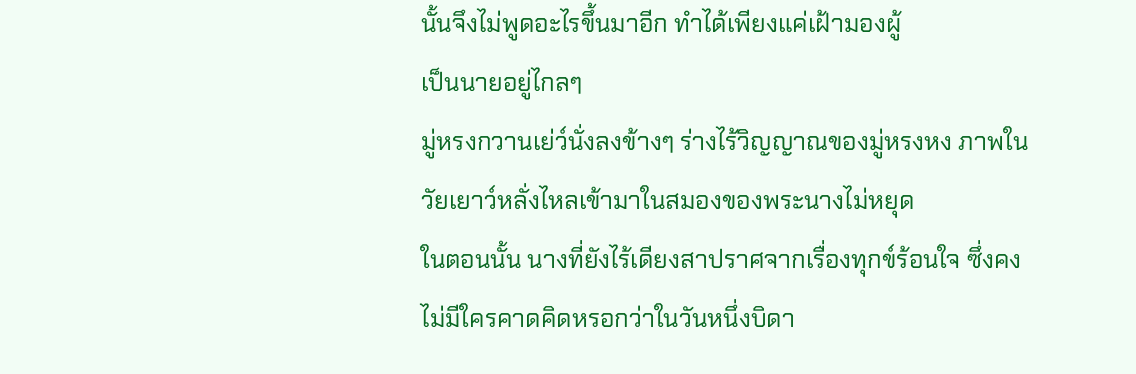นั้นจึงไม่พูดอะไรขึ้นมาอีก ทำได้เพียงแค่เฝ้ามองผู้
เป็นนายอยู่ไกลๆ
มู่หรงกวานเย่ว์นั่งลงข้างๆ ร่างไร้วิญญาณของมู่หรงหง ภาพใน
วัยเยาว์หลั่งไหลเข้ามาในสมองของพระนางไม่หยุด
ในตอนนั้น นางที่ยังไร้เดียงสาปราศจากเรื่องทุกข์ร้อนใจ ซึ่งคง
ไม่มีใครคาดคิดหรอกว่าในวันหนึ่งบิดา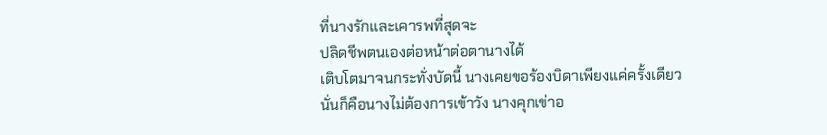ที่นางรักและเคารพที่สุดจะ
ปลิดชีพตนเองต่อหน้าต่อตานางได้
เติบโตมาจนกระทั่งบัดนี้ นางเคยขอร้องบิดาเพียงแค่ครั้งเดียว
นั่นก็คือนางไม่ต้องการเข้าวัง นางคุกเข่าอ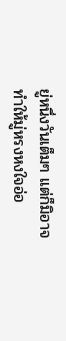ยู่หนึ่งวันเต็มๆ แต่ก็มิอาจ
ทำให้มู่หรงหงใจอ่อ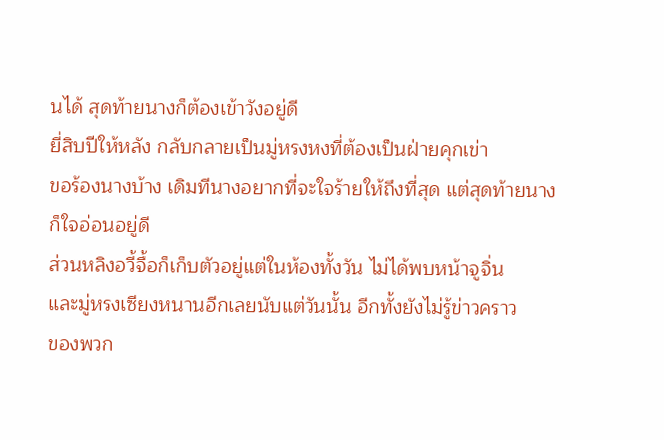นได้ สุดท้ายนางก็ต้องเข้าวังอยู่ดี
ยี่สิบปีให้หลัง กลับกลายเป็นมู่หรงหงที่ต้องเป็นฝ่ายคุกเข่า
ขอร้องนางบ้าง เดิมทีนางอยากที่จะใจร้ายให้ถึงที่สุด แต่สุดท้ายนาง
ก็ใจอ่อนอยู่ดี
ส่วนหลิงอวี้จื้อก็เก็บตัวอยู่แต่ในห้องทั้งวัน ไม่ได้พบหน้าจูจิ่น
และมู่หรงเซียงหนานอีกเลยนับแต่วันนั้น อีกทั้งยังไม่รู้ข่าวคราว
ของพวก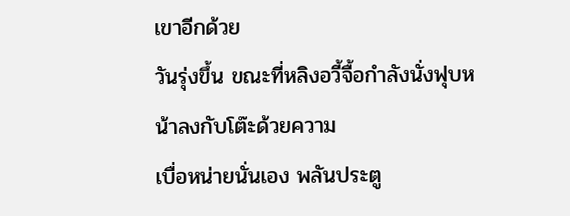เขาอีกด้วย
วันรุ่งขึ้น ขณะที่หลิงอวี้จื้อกำลังนั่งฟุบหน้าลงกับโต๊ะด้วยความ
เบื่อหน่ายนั่นเอง พลันประตู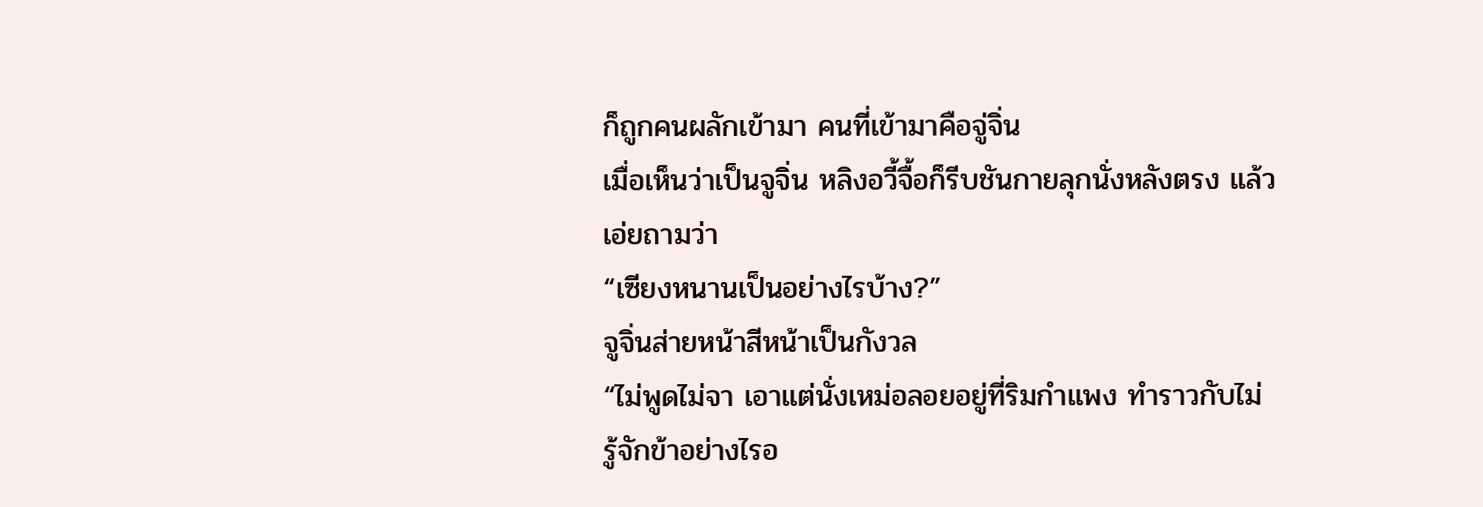ก็ถูกคนผลักเข้ามา คนที่เข้ามาคือจู่จิ่น
เมื่อเห็นว่าเป็นจูจิ่น หลิงอวี้จื้อก็รีบชันกายลุกนั่งหลังตรง แล้ว
เอ่ยถามว่า
“เซียงหนานเป็นอย่างไรบ้าง?”
จูจิ่นส่ายหน้าสีหน้าเป็นกังวล
“ไม่พูดไม่จา เอาแต่นั่งเหม่อลอยอยู่ที่ริมกำแพง ทำราวกับไม่
รู้จักข้าอย่างไรอ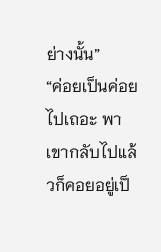ย่างนั้น”
“ค่อยเป็นค่อยไปเถอะ พาเขากลับไปแล้วก็คอยอยู่เป็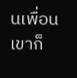นเพื่อนเขาก็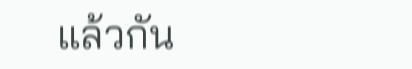แล้วกัน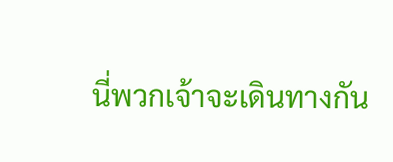นี่พวกเจ้าจะเดินทางกัน